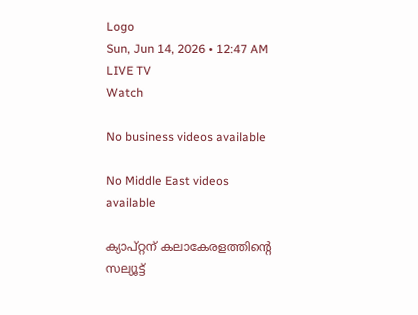Logo
Sun, Jun 14, 2026 • 12:47 AM
LIVE TV
Watch

No business videos available

No Middle East videos available

ക്യാപ്റ്റന് കലാകേരളത്തിന്‍റെ സല്യൂട്ട്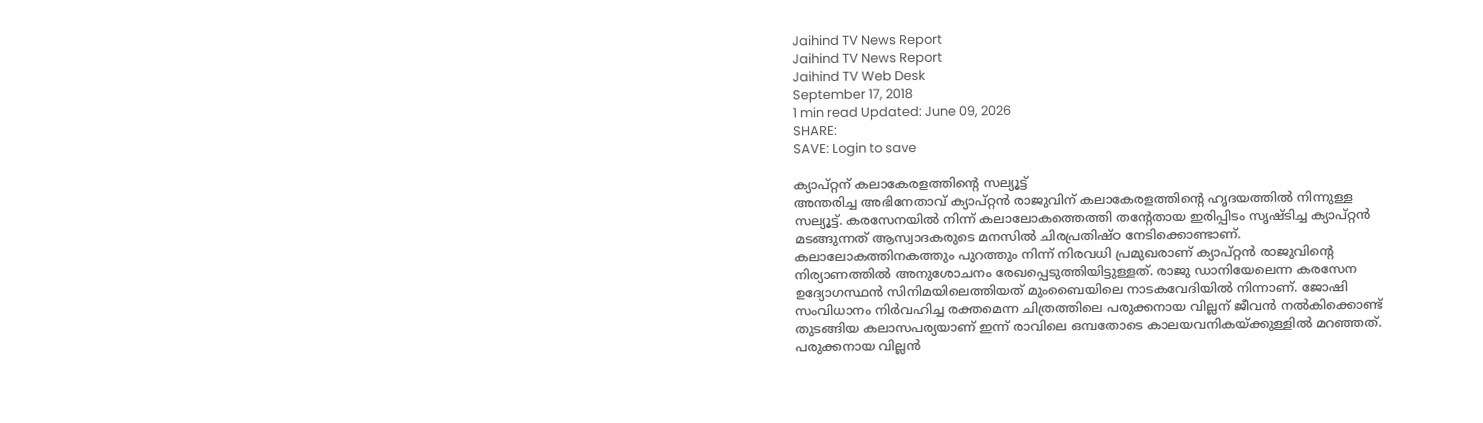Jaihind TV News Report
Jaihind TV News Report
Jaihind TV Web Desk
September 17, 2018
1 min read Updated: June 09, 2026
SHARE:
SAVE: Login to save

ക്യാപ്റ്റന് കലാകേരളത്തിന്‍റെ സല്യൂട്ട്
അന്തരിച്ച അഭിനേതാവ് ക്യാപ്റ്റൻ രാജുവിന് കലാകേരളത്തിന്റെ ഹൃദയത്തിൽ നിന്നുള്ള സല്യൂട്ട്. കരസേനയിൽ നിന്ന് കലാലോകത്തെത്തി തന്റേതായ ഇരിപ്പിടം സൃഷ്ടിച്ച ക്യാപ്റ്റൻ മടങ്ങുന്നത് ആസ്വാദകരുടെ മനസിൽ ചിരപ്രതിഷ്ഠ നേടിക്കൊണ്ടാണ്. കലാലോകത്തിനകത്തും പുറത്തും നിന്ന് നിരവധി പ്രമുഖരാണ് ക്യാപ്റ്റൻ രാജുവിന്റെ നിര്യാണത്തിൽ അനുശോചനം രേഖപ്പെടുത്തിയിട്ടുള്ളത്. രാജു ഡാനിയേലെന്ന കരസേന ഉദ്യോഗസ്ഥൻ സിനിമയിലെത്തിയത് മുംബൈയിലെ നാടകവേദിയിൽ നിന്നാണ്. ജോഷി സംവിധാനം നിർവഹിച്ച രക്തമെന്ന ചിത്രത്തിലെ പരുക്കനായ വില്ലന് ജീവൻ നൽകിക്കൊണ്ട് തുടങ്ങിയ കലാസപര്യയാണ് ഇന്ന് രാവിലെ ഒമ്പതോടെ കാലയവനികയ്ക്കുള്ളിൽ മറഞ്ഞത്. പരുക്കനായ വില്ലൻ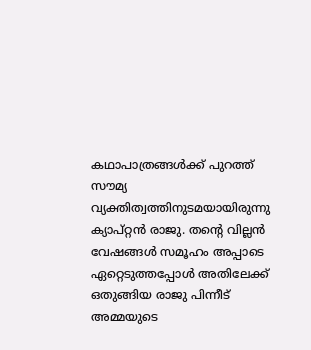കഥാപാത്രങ്ങൾക്ക് പുറത്ത് സൗമ്യ വ്യക്തിത്വത്തിനുടമയായിരുന്നു ക്യാപ്റ്റൻ രാജു. തന്റെ വില്ലൻ വേഷങ്ങൾ സമൂഹം അപ്പാടെ ഏറ്റെടുത്തപ്പോൾ അതിലേക്ക് ഒതുങ്ങിയ രാജു പിന്നീട് അമ്മയുടെ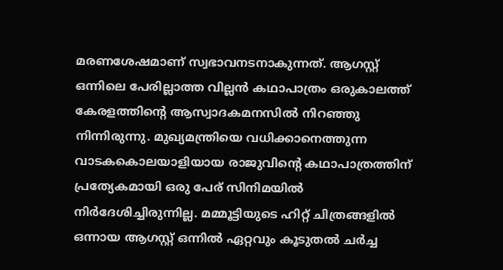മരണശേഷമാണ് സ്വഭാവനടനാകുന്നത്. ആഗസ്റ്റ് ഒന്നിലെ പേരില്ലാത്ത വില്ലൻ കഥാപാത്രം ഒരുകാലത്ത് കേരളത്തിന്റെ ആസ്വാദകമനസിൽ നിറഞ്ഞു നിന്നിരുന്നു. മുഖ്യമന്ത്രിയെ വധിക്കാനെത്തുന്ന വാടകകൊലയാളിയായ രാജുവിന്റെ കഥാപാത്രത്തിന് പ്രത്യേകമായി ഒരു പേര് സിനിമയിൽ നിർദേശിച്ചിരുന്നില്ല. മമ്മൂട്ടിയുടെ ഹിറ്റ് ചിത്രങ്ങളിൽ ഒന്നായ ആഗസ്റ്റ് ഒന്നിൽ ഏറ്റവും കൂടുതൽ ചർച്ച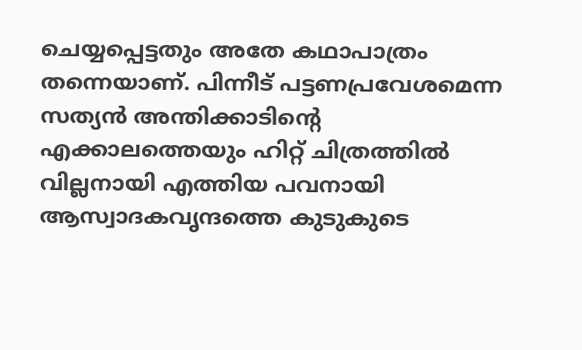ചെയ്യപ്പെട്ടതും അതേ കഥാപാത്രം തന്നെയാണ്. പിന്നീട് പട്ടണപ്രവേശമെന്ന സത്യൻ അന്തിക്കാടിന്റെ എക്കാലത്തെയും ഹിറ്റ് ചിത്രത്തിൽ വില്ലനായി എത്തിയ പവനായി ആസ്വാദകവൃന്ദത്തെ കുടുകുടെ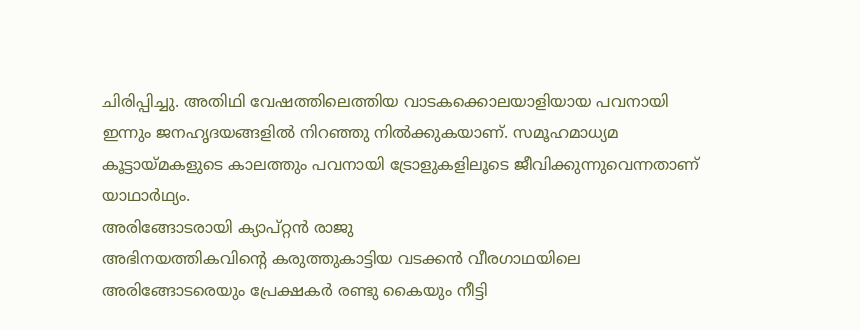ചിരിപ്പിച്ചു. അതിഥി വേഷത്തിലെത്തിയ വാടകക്കൊലയാളിയായ പവനായി ഇന്നും ജനഹൃദയങ്ങളിൽ നിറഞ്ഞു നിൽക്കുകയാണ്. സമൂഹമാധ്യമ കൂട്ടായ്മകളുടെ കാലത്തും പവനായി ട്രോളുകളിലൂടെ ജീവിക്കുന്നുവെന്നതാണ് യാഥാർഥ്യം.
അരിങ്ങോടരായി ക്യാപ്റ്റന്‍ രാജു
അഭിനയത്തികവിന്റെ കരുത്തുകാട്ടിയ വടക്കൻ വീരഗാഥയിലെ അരിങ്ങോടരെയും പ്രേക്ഷകർ രണ്ടു കൈയും നീട്ടി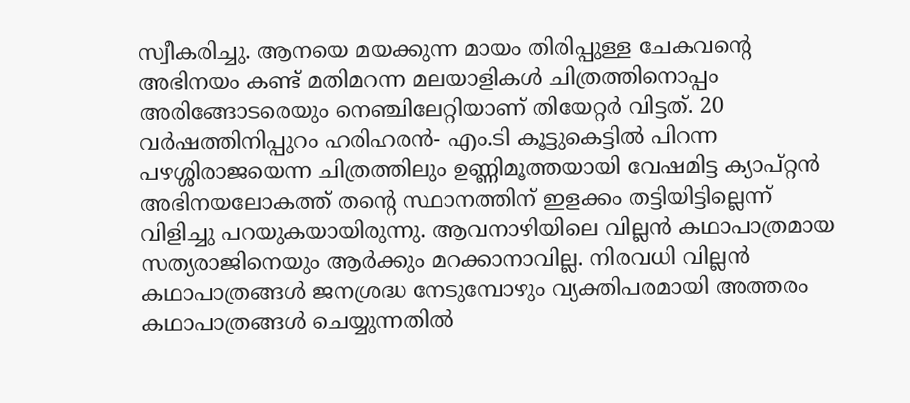സ്വീകരിച്ചു. ആനയെ മയക്കുന്ന മായം തിരിപ്പുള്ള ചേകവന്റെ അഭിനയം കണ്ട് മതിമറന്ന മലയാളികൾ ചിത്രത്തിനൊപ്പം അരിങ്ങോടരെയും നെഞ്ചിലേറ്റിയാണ് തിയേറ്റർ വിട്ടത്. 20 വർഷത്തിനിപ്പുറം ഹരിഹരൻ- എം.ടി കൂട്ടുകെട്ടിൽ പിറന്ന പഴശ്ശിരാജയെന്ന ചിത്രത്തിലും ഉണ്ണിമൂത്തയായി വേഷമിട്ട ക്യാപ്റ്റൻ അഭിനയലോകത്ത് തന്റെ സ്ഥാനത്തിന് ഇളക്കം തട്ടിയിട്ടില്ലെന്ന് വിളിച്ചു പറയുകയായിരുന്നു. ആവനാഴിയിലെ വില്ലൻ കഥാപാത്രമായ സത്യരാജിനെയും ആർക്കും മറക്കാനാവില്ല. നിരവധി വില്ലൻ കഥാപാത്രങ്ങൾ ജനശ്രദ്ധ നേടുമ്പോഴും വ്യക്തിപരമായി അത്തരം കഥാപാത്രങ്ങൾ ചെയ്യുന്നതിൽ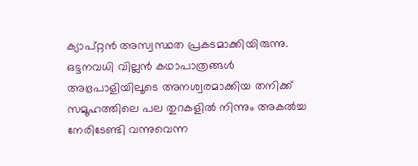ക്യാപ്റ്റൻ അസ്വസ്ഥത പ്രകടമാക്കിയിരുന്നു. ഒട്ടനവധി വില്ലൻ കഥാപാത്രങ്ങൾ അഭ്രപാളിയിലൂടെ അനശ്വരമാക്കിയ തനിക്ക് സമൂഹത്തിലെ പല തുറകളിൽ നിന്നും അകൽച്ച നേരിടേണ്ടി വന്നുവെന്ന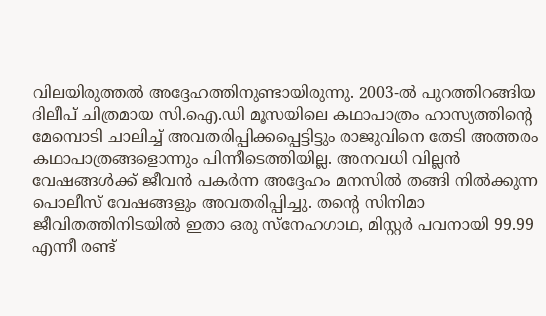വിലയിരുത്തൽ അദ്ദേഹത്തിനുണ്ടായിരുന്നു. 2003-ൽ പുറത്തിറങ്ങിയ ദിലീപ് ചിത്രമായ സി.ഐ.ഡി മൂസയിലെ കഥാപാത്രം ഹാസ്യത്തിന്റെ മേമ്പൊടി ചാലിച്ച് അവതരിപ്പിക്കപ്പെട്ടിട്ടും രാജുവിനെ തേടി അത്തരം കഥാപാത്രങ്ങളൊന്നും പിന്നീടെത്തിയില്ല. അനവധി വില്ലൻ വേഷങ്ങൾക്ക് ജീവൻ പകർന്ന അദ്ദേഹം മനസിൽ തങ്ങി നിൽക്കുന്ന പൊലീസ് വേഷങ്ങളും അവതരിപ്പിച്ചു. തന്റെ സിനിമാ ജീവിതത്തിനിടയിൽ ഇതാ ഒരു സ്നേഹഗാഥ, മിസ്റ്റർ പവനായി 99.99 എന്നീ രണ്ട്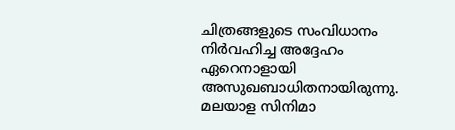ചിത്രങ്ങളുടെ സംവിധാനം നിർവഹിച്ച അദ്ദേഹം ഏറെനാളായി അസുഖബാധിതനായിരുന്നു. മലയാള സിനിമാ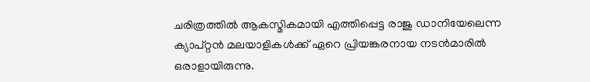ചരിത്രത്തിൽ ആകസ്മികമായി എത്തിപ്പെട്ട രാജു ഡാനിയേലെന്ന ക്യാപ്റ്റൻ മലയാളികൾക്ക് ഏറെ പ്രിയങ്കരനായ നടൻമാരിൽ ഒരാളായിരുന്നു.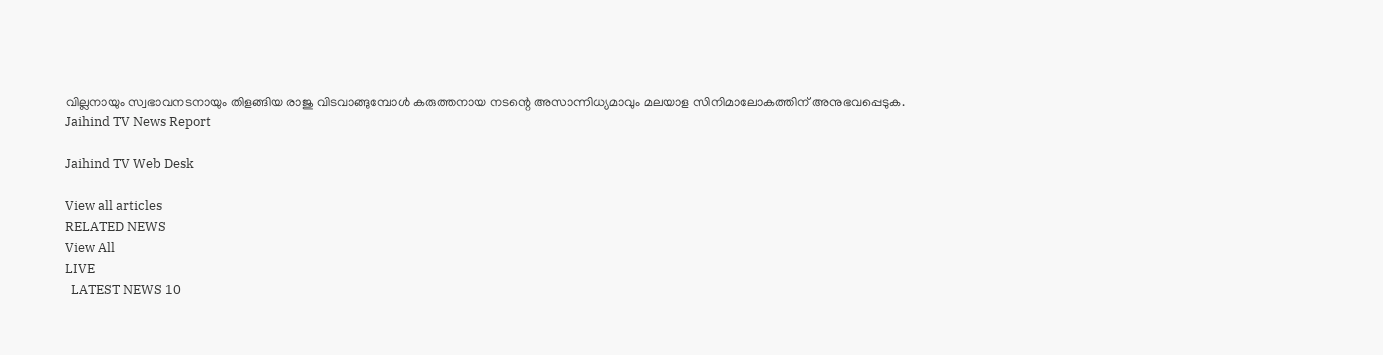വില്ലനായും സ്വഭാവനടനായും തിളങ്ങിയ രാജു വിടവാങ്ങുമ്പോൾ കരുത്തനായ നടന്റെ അസാന്നിധ്യമാവും മലയാള സിനിമാലോകത്തിന് അനുഭവപ്പെടുക.
Jaihind TV News Report

Jaihind TV Web Desk

View all articles
RELATED NEWS
View All
LIVE
  LATEST NEWS 10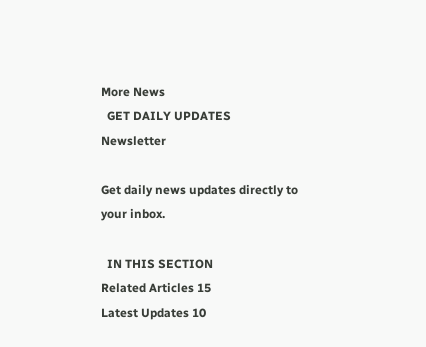More News
  GET DAILY UPDATES
Newsletter

Get daily news updates directly to your inbox.

  IN THIS SECTION
Related Articles 15
Latest Updates 10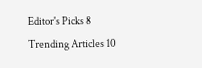Editor's Picks 8
Trending Articles 10